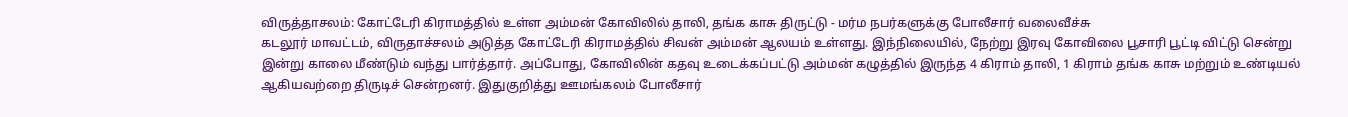விருத்தாசலம்: கோட்டேரி கிராமத்தில் உள்ள அம்மன் கோவிலில் தாலி, தங்க காசு திருட்டு - மர்ம நபர்களுக்கு போலீசார் வலைவீச்சு
கடலூர் மாவட்டம், விருதாச்சலம் அடுத்த கோட்டேரி கிராமத்தில் சிவன் அம்மன் ஆலயம் உள்ளது. இந்நிலையில், நேற்று இரவு கோவிலை பூசாரி பூட்டி விட்டு சென்று இன்று காலை மீண்டும் வந்து பார்த்தார். அப்போது, கோவிலின் கதவு உடைக்கப்பட்டு அம்மன் கழுத்தில் இருந்த 4 கிராம் தாலி, 1 கிராம் தங்க காசு மற்றும் உண்டியல் ஆகியவற்றை திருடிச் சென்றனர். இதுகுறித்து ஊமங்கலம் போலீசார்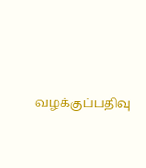வழக்குப்பதிவு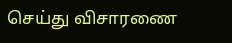செய்து விசாரணை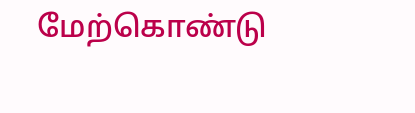மேற்கொண்டு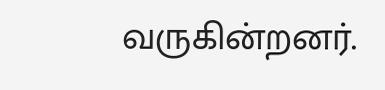வருகின்றனர்.